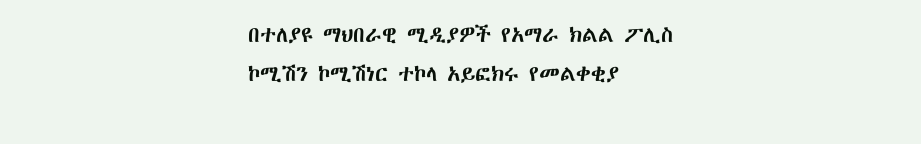በተለያዩ ማህበራዊ ሚዲያዎች የአማራ ክልል ፖሊስ ኮሚሽን ኮሚሽነር ተኮላ አይፎክሩ የመልቀቂያ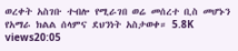ወረቀት አስገቡ ተብሎ የሚራገበ ወሬ መሰረተ ቢስ መሆኑን የአማራ ክልል ሰላምና ደህንነት አስታወቀ። 5.8K views20:05